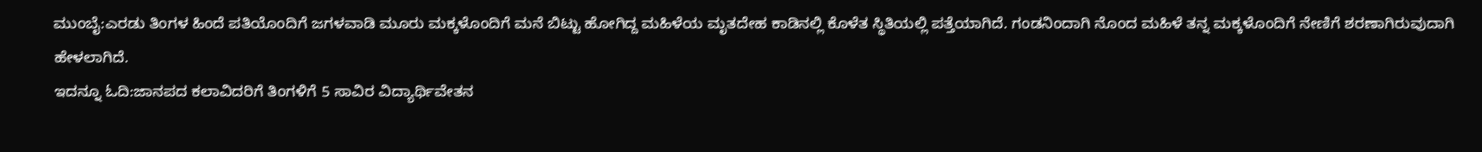ಮುಂಬೈ:ಎರಡು ತಿಂಗಳ ಹಿಂದೆ ಪತಿಯೊಂದಿಗೆ ಜಗಳವಾಡಿ ಮೂರು ಮಕ್ಕಳೊಂದಿಗೆ ಮನೆ ಬಿಟ್ಟು ಹೋಗಿದ್ದ ಮಹಿಳೆಯ ಮೃತದೇಹ ಕಾಡಿನಲ್ಲಿ ಕೊಳೆತ ಸ್ಥಿತಿಯಲ್ಲಿ ಪತ್ತೆಯಾಗಿದೆ. ಗಂಡನಿಂದಾಗಿ ನೊಂದ ಮಹಿಳೆ ತನ್ನ ಮಕ್ಕಳೊಂದಿಗೆ ನೇಣಿಗೆ ಶರಣಾಗಿರುವುದಾಗಿ ಹೇಳಲಾಗಿದೆ.
ಇದನ್ನೂ ಓದಿ:ಜಾನಪದ ಕಲಾವಿದರಿಗೆ ತಿಂಗಳಿಗೆ 5 ಸಾವಿರ ವಿದ್ಯಾರ್ಥಿವೇತನ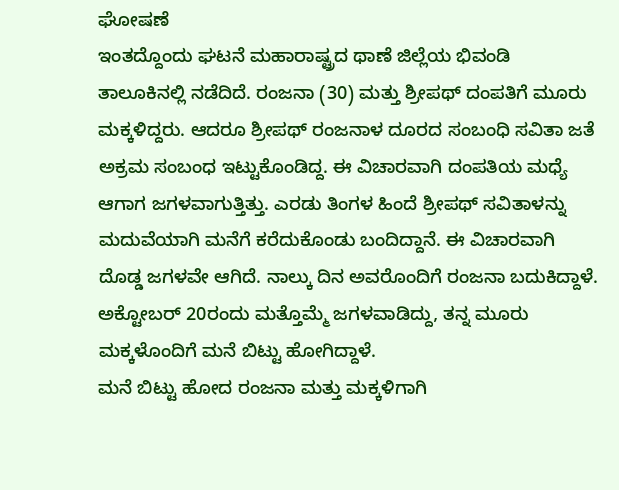ಘೋಷಣೆ
ಇಂತದ್ದೊಂದು ಘಟನೆ ಮಹಾರಾಷ್ಟ್ರದ ಥಾಣೆ ಜಿಲ್ಲೆಯ ಭಿವಂಡಿ ತಾಲೂಕಿನಲ್ಲಿ ನಡೆದಿದೆ. ರಂಜನಾ (30) ಮತ್ತು ಶ್ರೀಪಥ್ ದಂಪತಿಗೆ ಮೂರು ಮಕ್ಕಳಿದ್ದರು. ಆದರೂ ಶ್ರೀಪಥ್ ರಂಜನಾಳ ದೂರದ ಸಂಬಂಧಿ ಸವಿತಾ ಜತೆ ಅಕ್ರಮ ಸಂಬಂಧ ಇಟ್ಟುಕೊಂಡಿದ್ದ. ಈ ವಿಚಾರವಾಗಿ ದಂಪತಿಯ ಮಧ್ಯೆ ಆಗಾಗ ಜಗಳವಾಗುತ್ತಿತ್ತು. ಎರಡು ತಿಂಗಳ ಹಿಂದೆ ಶ್ರೀಪಥ್ ಸವಿತಾಳನ್ನು ಮದುವೆಯಾಗಿ ಮನೆಗೆ ಕರೆದುಕೊಂಡು ಬಂದಿದ್ದಾನೆ. ಈ ವಿಚಾರವಾಗಿ ದೊಡ್ಡ ಜಗಳವೇ ಆಗಿದೆ. ನಾಲ್ಕು ದಿನ ಅವರೊಂದಿಗೆ ರಂಜನಾ ಬದುಕಿದ್ದಾಳೆ. ಅಕ್ಟೋಬರ್ 20ರಂದು ಮತ್ತೊಮ್ಮೆ ಜಗಳವಾಡಿದ್ದು, ತನ್ನ ಮೂರು ಮಕ್ಕಳೊಂದಿಗೆ ಮನೆ ಬಿಟ್ಟು ಹೋಗಿದ್ದಾಳೆ.
ಮನೆ ಬಿಟ್ಟು ಹೋದ ರಂಜನಾ ಮತ್ತು ಮಕ್ಕಳಿಗಾಗಿ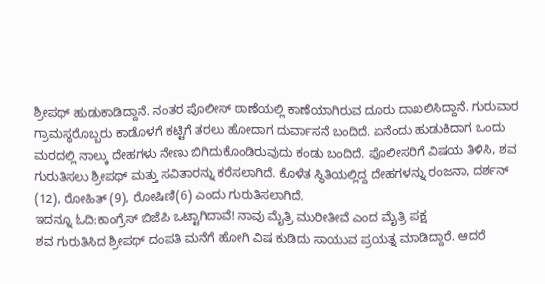ಶ್ರೀಪಥ್ ಹುಡುಕಾಡಿದ್ದಾನೆ. ನಂತರ ಪೊಲೀಸ್ ಠಾಣೆಯಲ್ಲಿ ಕಾಣೆಯಾಗಿರುವ ದೂರು ದಾಖಲಿಸಿದ್ದಾನೆ. ಗುರುವಾರ ಗ್ರಾಮಸ್ಥರೊಬ್ಬರು ಕಾಡೊಳಗೆ ಕಟ್ಟಿಗೆ ತರಲು ಹೋದಾಗ ದುರ್ವಾಸನೆ ಬಂದಿದೆ. ಏನೆಂದು ಹುಡುಕಿದಾಗ ಒಂದು ಮರದಲ್ಲಿ ನಾಲ್ಕು ದೇಹಗಳು ನೇಣು ಬಿಗಿದುಕೊಂಡಿರುವುದು ಕಂಡು ಬಂದಿದೆ. ಪೊಲೀಸರಿಗೆ ವಿಷಯ ತಿಳಿಸಿ, ಶವ ಗುರುತಿಸಲು ಶ್ರೀಪಥ್ ಮತ್ತು ಸವಿತಾರನ್ನು ಕರೆಸಲಾಗಿದೆ. ಕೊಳೆತ ಸ್ಥಿತಿಯಲ್ಲಿದ್ದ ದೇಹಗಳನ್ನು ರಂಜನಾ, ದರ್ಶನ್ (12), ರೋಹಿತ್ (9), ರೋಷಿಣಿ(6) ಎಂದು ಗುರುತಿಸಲಾಗಿದೆ.
ಇದನ್ನೂ ಓದಿ:ಕಾಂಗ್ರೆಸ್ ಬಿಜೆಪಿ ಒಟ್ಟಾಗಿದಾವೆ! ನಾವು ಮೈತ್ರಿ ಮುರೀತೀವೆ ಎಂದ ಮೈತ್ರಿ ಪಕ್ಷ
ಶವ ಗುರುತಿಸಿದ ಶ್ರೀಪಥ್ ದಂಪತಿ ಮನೆಗೆ ಹೋಗಿ ವಿಷ ಕುಡಿದು ಸಾಯುವ ಪ್ರಯತ್ನ ಮಾಡಿದ್ದಾರೆ. ಆದರೆ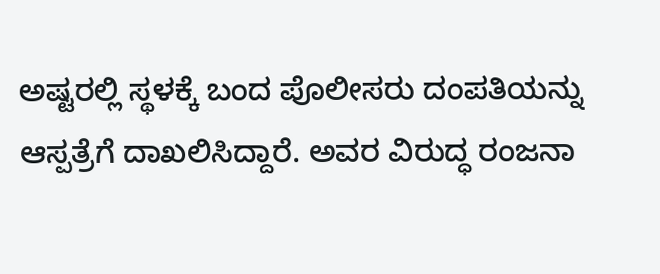ಅಷ್ಟರಲ್ಲಿ ಸ್ಥಳಕ್ಕೆ ಬಂದ ಪೊಲೀಸರು ದಂಪತಿಯನ್ನು ಆಸ್ಪತ್ರೆಗೆ ದಾಖಲಿಸಿದ್ದಾರೆ. ಅವರ ವಿರುದ್ಧ ರಂಜನಾ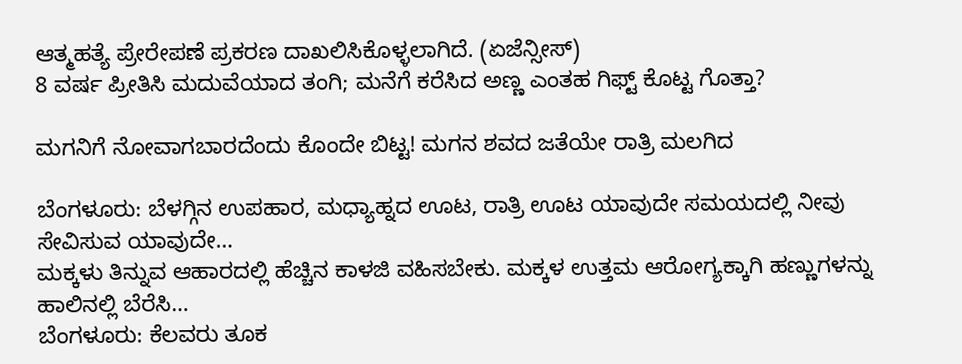ಆತ್ಮಹತ್ಯೆ ಪ್ರೇರೇಪಣೆ ಪ್ರಕರಣ ದಾಖಲಿಸಿಕೊಳ್ಳಲಾಗಿದೆ. (ಏಜೆನ್ಸೀಸ್)
8 ವರ್ಷ ಪ್ರೀತಿಸಿ ಮದುವೆಯಾದ ತಂಗಿ; ಮನೆಗೆ ಕರೆಸಿದ ಅಣ್ಣ ಎಂತಹ ಗಿಫ್ಟ್ ಕೊಟ್ಟ ಗೊತ್ತಾ?

ಮಗನಿಗೆ ನೋವಾಗಬಾರದೆಂದು ಕೊಂದೇ ಬಿಟ್ಟ! ಮಗನ ಶವದ ಜತೆಯೇ ರಾತ್ರಿ ಮಲಗಿದ

ಬೆಂಗಳೂರು: ಬೆಳಗ್ಗಿನ ಉಪಹಾರ, ಮಧ್ಯಾಹ್ನದ ಊಟ, ರಾತ್ರಿ ಊಟ ಯಾವುದೇ ಸಮಯದಲ್ಲಿ ನೀವು ಸೇವಿಸುವ ಯಾವುದೇ…
ಮಕ್ಕಳು ತಿನ್ನುವ ಆಹಾರದಲ್ಲಿ ಹೆಚ್ಚಿನ ಕಾಳಜಿ ವಹಿಸಬೇಕು. ಮಕ್ಕಳ ಉತ್ತಮ ಆರೋಗ್ಯಕ್ಕಾಗಿ ಹಣ್ಣುಗಳನ್ನು ಹಾಲಿನಲ್ಲಿ ಬೆರೆಸಿ…
ಬೆಂಗಳೂರು: ಕೆಲವರು ತೂಕ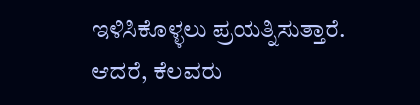ಇಳಿಸಿಕೊಳ್ಳಲು ಪ್ರಯತ್ನಿಸುತ್ತಾರೆ. ಆದರೆ, ಕೆಲವರು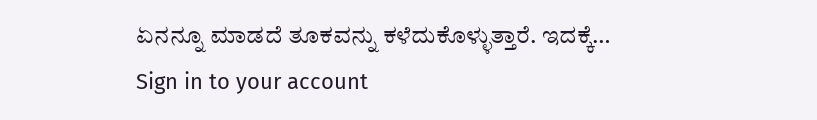ಏನನ್ನೂ ಮಾಡದೆ ತೂಕವನ್ನು ಕಳೆದುಕೊಳ್ಳುತ್ತಾರೆ. ಇದಕ್ಕೆ…
Sign in to your account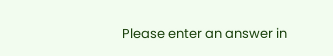Please enter an answer in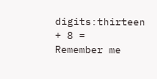digits:thirteen + 8 =
Remember me